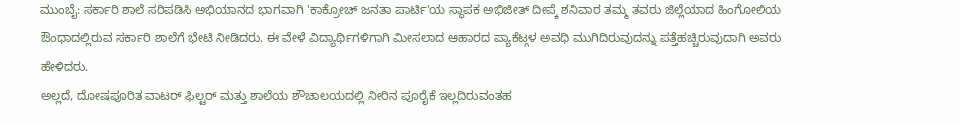ಮುಂಬೈ: ಸರ್ಕಾರಿ ಶಾಲೆ ಸರಿಪಡಿಸಿ ಅಭಿಯಾನದ ಭಾಗವಾಗಿ 'ಕಾಕ್ರೋಚ್ ಜನತಾ ಪಾರ್ಟಿ'ಯ ಸ್ಥಾಪಕ ಅಭಿಜೀತ್ ದೀಪ್ಕೆ ಶನಿವಾರ ತಮ್ಮ ತವರು ಜಿಲ್ಲೆಯಾದ ಹಿಂಗೋಲಿಯ ಔಂಧಾದಲ್ಲಿರುವ ಸರ್ಕಾರಿ ಶಾಲೆಗೆ ಭೇಟಿ ನೀಡಿದರು. ಈ ವೇಳೆ ವಿದ್ಯಾರ್ಥಿಗಳಿಗಾಗಿ ಮೀಸಲಾದ ಆಹಾರದ ಪ್ಯಾಕೆಟ್ಗಳ ಅವಧಿ ಮುಗಿದಿರುವುದನ್ನು ಪತ್ತೆಹಚ್ಚಿರುವುದಾಗಿ ಅವರು ಹೇಳಿದರು.
ಅಲ್ಲದೆ, ದೋಷಪೂರಿತ ವಾಟರ್ ಫಿಲ್ಟರ್ ಮತ್ತು ಶಾಲೆಯ ಶೌಚಾಲಯದಲ್ಲಿ ನೀರಿನ ಪೂರೈಕೆ ಇಲ್ಲದಿರುವಂತಹ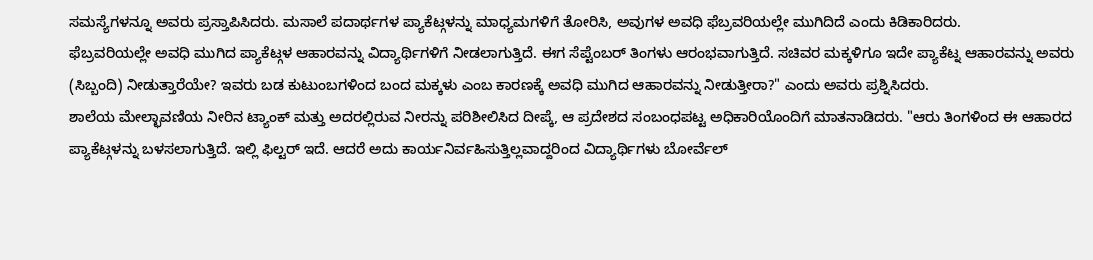ಸಮಸ್ಯೆಗಳನ್ನೂ ಅವರು ಪ್ರಸ್ತಾಪಿಸಿದರು. ಮಸಾಲೆ ಪದಾರ್ಥಗಳ ಪ್ಯಾಕೆಟ್ಗಳನ್ನು ಮಾಧ್ಯಮಗಳಿಗೆ ತೋರಿಸಿ, ಅವುಗಳ ಅವಧಿ ಫೆಬ್ರವರಿಯಲ್ಲೇ ಮುಗಿದಿದೆ ಎಂದು ಕಿಡಿಕಾರಿದರು.
ಫೆಬ್ರವರಿಯಲ್ಲೇ ಅವಧಿ ಮುಗಿದ ಪ್ಯಾಕೆಟ್ಗಳ ಆಹಾರವನ್ನು ವಿದ್ಯಾರ್ಥಿಗಳಿಗೆ ನೀಡಲಾಗುತ್ತಿದೆ. ಈಗ ಸೆಪ್ಟೆಂಬರ್ ತಿಂಗಳು ಆರಂಭವಾಗುತ್ತಿದೆ. ಸಚಿವರ ಮಕ್ಕಳಿಗೂ ಇದೇ ಪ್ಯಾಕೆಟ್ನ ಆಹಾರವನ್ನು ಅವರು (ಸಿಬ್ಬಂದಿ) ನೀಡುತ್ತಾರೆಯೇ? ಇವರು ಬಡ ಕುಟುಂಬಗಳಿಂದ ಬಂದ ಮಕ್ಕಳು ಎಂಬ ಕಾರಣಕ್ಕೆ ಅವಧಿ ಮುಗಿದ ಆಹಾರವನ್ನು ನೀಡುತ್ತೀರಾ?" ಎಂದು ಅವರು ಪ್ರಶ್ನಿಸಿದರು.
ಶಾಲೆಯ ಮೇಲ್ಛಾವಣಿಯ ನೀರಿನ ಟ್ಯಾಂಕ್ ಮತ್ತು ಅದರಲ್ಲಿರುವ ನೀರನ್ನು ಪರಿಶೀಲಿಸಿದ ದೀಪ್ಕೆ, ಆ ಪ್ರದೇಶದ ಸಂಬಂಧಪಟ್ಟ ಅಧಿಕಾರಿಯೊಂದಿಗೆ ಮಾತನಾಡಿದರು. "ಆರು ತಿಂಗಳಿಂದ ಈ ಆಹಾರದ ಪ್ಯಾಕೆಟ್ಗಳನ್ನು ಬಳಸಲಾಗುತ್ತಿದೆ. ಇಲ್ಲಿ ಫಿಲ್ಟರ್ ಇದೆ. ಆದರೆ ಅದು ಕಾರ್ಯನಿರ್ವಹಿಸುತ್ತಿಲ್ಲವಾದ್ದರಿಂದ ವಿದ್ಯಾರ್ಥಿಗಳು ಬೋರ್ವೆಲ್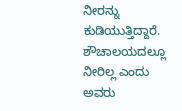ನೀರನ್ನು ಕುಡಿಯುತ್ತಿದ್ದಾರೆ. ಶೌಚಾಲಯದಲ್ಲೂ ನೀರಿಲ್ಲ ಎಂದು ಅವರು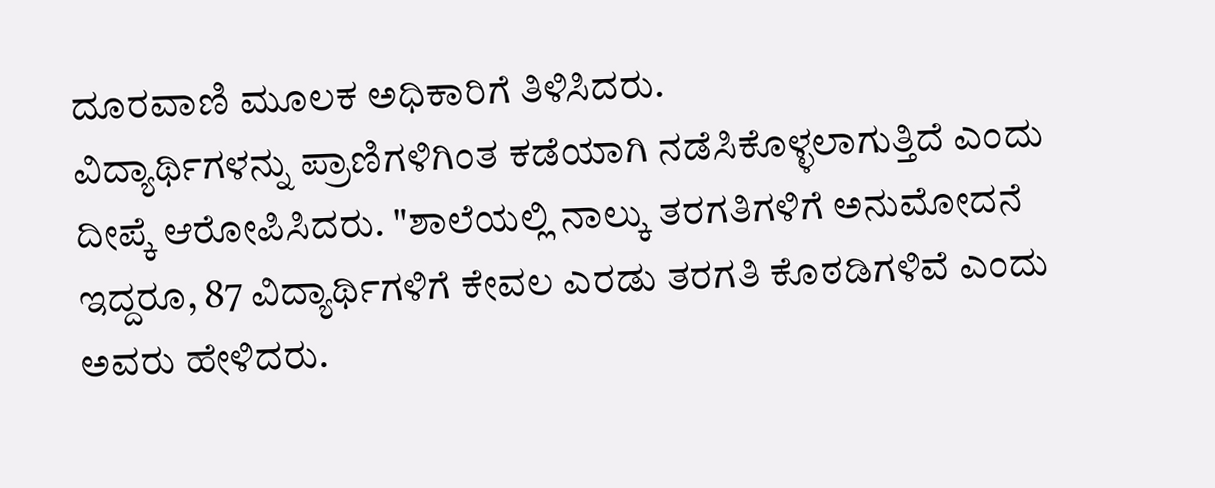ದೂರವಾಣಿ ಮೂಲಕ ಅಧಿಕಾರಿಗೆ ತಿಳಿಸಿದರು.
ವಿದ್ಯಾರ್ಥಿಗಳನ್ನು ಪ್ರಾಣಿಗಳಿಗಿಂತ ಕಡೆಯಾಗಿ ನಡೆಸಿಕೊಳ್ಳಲಾಗುತ್ತಿದೆ ಎಂದು ದೀಪ್ಕೆ ಆರೋಪಿಸಿದರು. "ಶಾಲೆಯಲ್ಲಿ ನಾಲ್ಕು ತರಗತಿಗಳಿಗೆ ಅನುಮೋದನೆ ಇದ್ದರೂ, 87 ವಿದ್ಯಾರ್ಥಿಗಳಿಗೆ ಕೇವಲ ಎರಡು ತರಗತಿ ಕೊಠಡಿಗಳಿವೆ ಎಂದು ಅವರು ಹೇಳಿದರು.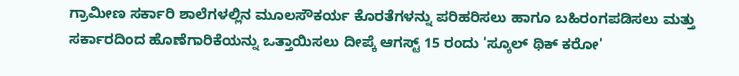ಗ್ರಾಮೀಣ ಸರ್ಕಾರಿ ಶಾಲೆಗಳಲ್ಲಿನ ಮೂಲಸೌಕರ್ಯ ಕೊರತೆಗಳನ್ನು ಪರಿಹರಿಸಲು ಹಾಗೂ ಬಹಿರಂಗಪಡಿಸಲು ಮತ್ತು ಸರ್ಕಾರದಿಂದ ಹೊಣೆಗಾರಿಕೆಯನ್ನು ಒತ್ತಾಯಿಸಲು ದೀಪ್ಕೆ ಆಗಸ್ಟ್ 15 ರಂದು 'ಸ್ಕೂಲ್ ಥಿಕ್ ಕರೋ'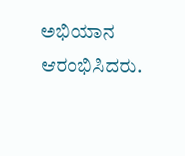ಅಭಿಯಾನ ಆರಂಭಿಸಿದರು.